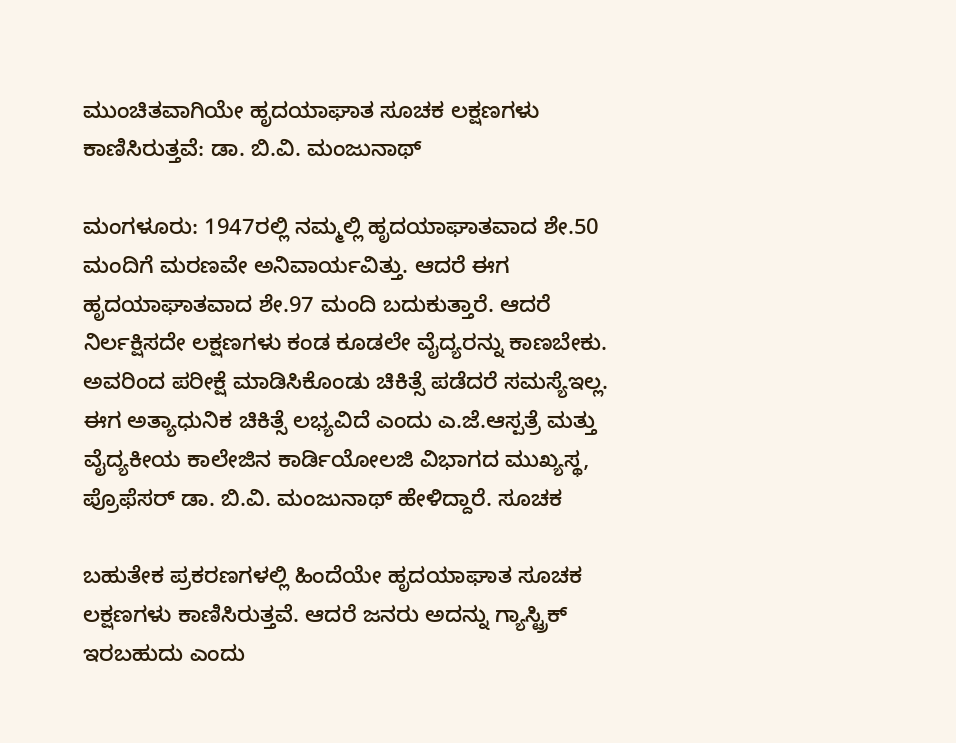ಮುಂಚಿತವಾಗಿಯೇ ಹೃದಯಾಘಾತ ಸೂಚಕ ಲಕ್ಷಣಗಳು ಕಾಣಿಸಿರುತ್ತವೆ: ಡಾ. ಬಿ.ವಿ. ಮಂಜುನಾಥ್‌

ಮಂಗಳೂರು: 1947ರಲ್ಲಿ ನಮ್ಮಲ್ಲಿ ಹೃದಯಾಘಾತವಾದ ಶೇ.50 ಮಂದಿಗೆ ಮರಣವೇ ಅನಿವಾರ್ಯವಿತ್ತು. ಆದರೆ ಈಗ ಹೃದಯಾಘಾತವಾದ ಶೇ.97 ಮಂದಿ ಬದುಕುತ್ತಾರೆ. ಆದರೆ ನಿರ್ಲಕ್ಷಿಸದೇ ಲಕ್ಷಣಗಳು ಕಂಡ ಕೂಡಲೇ ವೈದ್ಯರನ್ನು ಕಾಣಬೇಕು. ಅವರಿಂದ ಪರೀಕ್ಷೆ ಮಾಡಿಸಿಕೊಂಡು ಚಿಕಿತ್ಸೆ ಪಡೆದರೆ ಸಮಸ್ಯೆಇಲ್ಲ.  ಈಗ ಅತ್ಯಾಧುನಿಕ ಚಿಕಿತ್ಸೆ ಲಭ್ಯವಿದೆ ಎಂದು ಎ.ಜೆ.ಆಸ್ಪತ್ರೆ ಮತ್ತು ವೈದ್ಯಕೀಯ ಕಾಲೇಜಿನ ಕಾರ್ಡಿಯೋಲಜಿ ವಿಭಾಗದ ಮುಖ್ಯಸ್ಥ, ಪ್ರೊಫೆಸರ್‌ ಡಾ. ಬಿ.ವಿ. ಮಂಜುನಾಥ್‌ ಹೇಳಿದ್ದಾರೆ. ಸೂಚಕ

ಬಹುತೇಕ ಪ್ರಕರಣಗಳಲ್ಲಿ ಹಿಂದೆಯೇ ಹೃದಯಾಘಾತ ಸೂಚಕ ಲಕ್ಷಣಗಳು ಕಾಣಿಸಿರುತ್ತವೆ. ಆದರೆ ಜನರು ಅದನ್ನು ಗ್ಯಾಸ್ಟ್ರಿಕ್‌ ಇರಬಹುದು ಎಂದು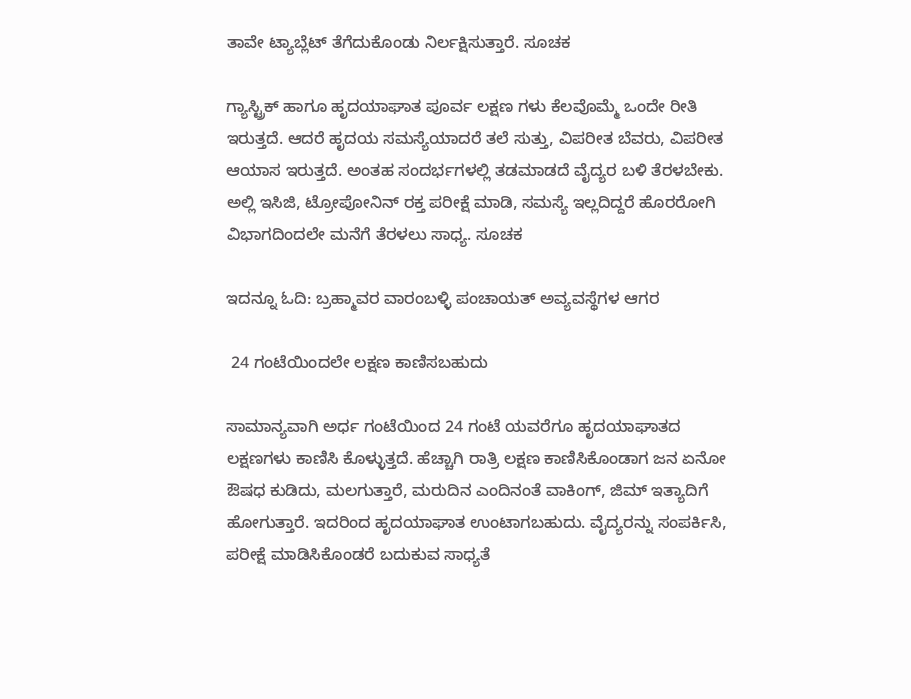ತಾವೇ ಟ್ಯಾಬ್ಲೆಟ್‌ ತೆಗೆದುಕೊಂಡು ನಿರ್ಲಕ್ಷಿಸುತ್ತಾರೆ. ಸೂಚಕ

ಗ್ಯಾಸ್ಟ್ರಿಕ್‌ ಹಾಗೂ ಹೃದಯಾಘಾತ ಪೂರ್ವ ಲಕ್ಷಣ ಗಳು ಕೆಲವೊಮ್ಮೆ ಒಂದೇ ರೀತಿ ಇರುತ್ತದೆ. ಆದರೆ ಹೃದಯ ಸಮಸ್ಯೆಯಾದರೆ ತಲೆ ಸುತ್ತು, ವಿಪರೀತ ಬೆವರು, ವಿಪರೀತ ಆಯಾಸ ಇರುತ್ತದೆ. ಅಂತಹ ಸಂದರ್ಭಗಳಲ್ಲಿ ತಡಮಾಡದೆ ವೈದ್ಯರ ಬಳಿ ತೆರಳಬೇಕು. ಅಲ್ಲಿ ಇಸಿಜಿ, ಟ್ರೋಪೋನಿನ್‌ ರಕ್ತ ಪರೀಕ್ಷೆ ಮಾಡಿ, ಸಮಸ್ಯೆ ಇಲ್ಲದಿದ್ದರೆ ಹೊರರೋಗಿ ವಿಭಾಗದಿಂದಲೇ ಮನೆಗೆ ತೆರಳಲು ಸಾಧ್ಯ. ಸೂಚಕ

ಇದನ್ನೂ ಓದಿ: ಬ್ರಹ್ಮಾವರ ವಾರಂಬಳ್ಳಿ ಪಂಚಾಯತ್ ಅವ್ಯವಸ್ಥೆಗಳ ಆಗರ

 24 ಗಂಟೆಯಿಂದಲೇ ಲಕ್ಷಣ ಕಾಣಿಸಬಹುದು

ಸಾಮಾನ್ಯವಾಗಿ ಅರ್ಧ ಗಂಟೆಯಿಂದ 24 ಗಂಟೆ ಯವರೆಗೂ ಹೃದಯಾಘಾತದ ಲಕ್ಷಣಗಳು ಕಾಣಿಸಿ ಕೊಳ್ಳುತ್ತದೆ. ಹೆಚ್ಚಾಗಿ ರಾತ್ರಿ ಲಕ್ಷಣ ಕಾಣಿಸಿಕೊಂಡಾಗ ಜನ ಏನೋ ಔಷಧ ಕುಡಿದು, ಮಲಗುತ್ತಾರೆ, ಮರುದಿನ ಎಂದಿನಂತೆ ವಾಕಿಂಗ್‌, ಜಿಮ್‌ ಇತ್ಯಾದಿಗೆ ಹೋಗುತ್ತಾರೆ. ಇದರಿಂದ ಹೃದಯಾಘಾತ ಉಂಟಾಗಬಹುದು. ವೈದ್ಯರನ್ನು ಸಂಪರ್ಕಿಸಿ, ಪರೀಕ್ಷೆ ಮಾಡಿಸಿಕೊಂಡರೆ ಬದುಕುವ ಸಾಧ್ಯತೆ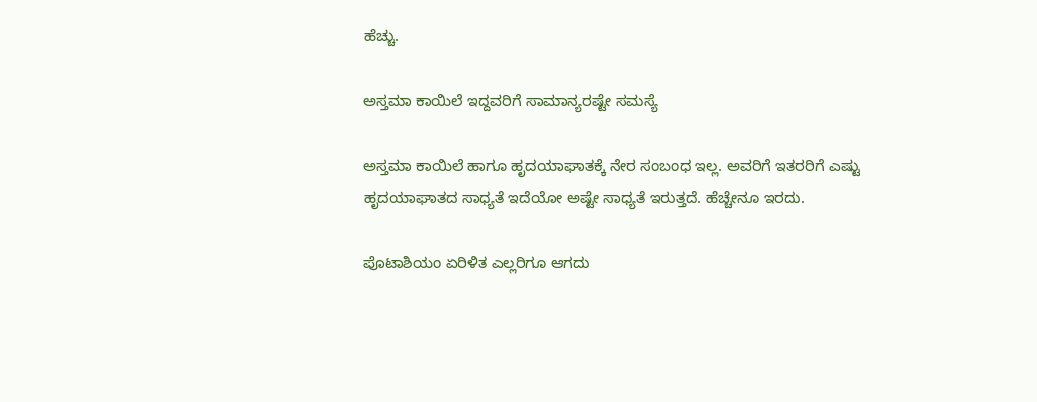ಹೆಚ್ಚು.

ಅಸ್ತಮಾ ಕಾಯಿಲೆ ಇದ್ದವರಿಗೆ ಸಾಮಾನ್ಯರಷ್ಟೇ ಸಮಸ್ಯೆ

ಅಸ್ತಮಾ ಕಾಯಿಲೆ ಹಾಗೂ ಹೃದಯಾಘಾತಕ್ಕೆ ನೇರ ಸಂಬಂಧ ಇಲ್ಲ. ಅವರಿಗೆ ಇತರರಿಗೆ ಎಷ್ಟು ಹೃದಯಾಘಾತದ ಸಾಧ್ಯತೆ ಇದೆಯೋ ಅಷ್ಟೇ ಸಾಧ್ಯತೆ ಇರುತ್ತದೆ. ಹೆಚ್ಚೇನೂ ಇರದು.

ಪೊಟಾಶಿಯಂ ಏರಿಳಿತ ಎಲ್ಲರಿಗೂ ಆಗದು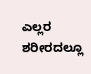ಎಲ್ಲರ ಶರೀರದಲ್ಲೂ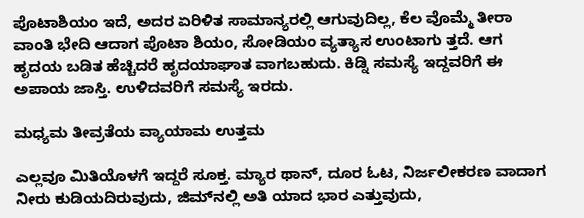ಪೊಟಾಶಿಯಂ ಇದೆ, ಅದರ ಏರಿಳಿತ ಸಾಮಾನ್ಯರಲ್ಲಿ ಆಗುವುದಿಲ್ಲ, ಕೆಲ ವೊಮ್ಮೆ ತೀರಾ ವಾಂತಿ ಭೇದಿ ಆದಾಗ ಪೊಟಾ ಶಿಯಂ, ಸೋಡಿಯಂ ವ್ಯತ್ಯಾಸ ಉಂಟಾಗು ತ್ತದೆ. ಆಗ ಹೃದಯ ಬಡಿತ ಹೆಚ್ಚಿದರೆ ಹೃದಯಾಘಾತ ವಾಗಬಹುದು. ಕಿಡ್ನಿ ಸಮಸ್ಯೆ ಇದ್ದವರಿಗೆ ಈ ಅಪಾಯ ಜಾಸ್ತಿ. ಉಳಿದವರಿಗೆ ಸಮಸ್ಯೆ ಇರದು.

ಮಧ್ಯಮ ತೀವ್ರತೆಯ ವ್ಯಾಯಾಮ ಉತ್ತಮ

ಎಲ್ಲವೂ ಮಿತಿಯೊಳಗೆ ಇದ್ದರೆ ಸೂಕ್ತ. ಮ್ಯಾರ ಥಾನ್‌, ದೂರ ಓಟ, ನಿರ್ಜಲೀಕರಣ ವಾದಾಗ ನೀರು ಕುಡಿಯದಿರುವುದು, ಜಿಮ್‌ನಲ್ಲಿ ಅತಿ ಯಾದ ಭಾರ ಎತ್ತುವುದು,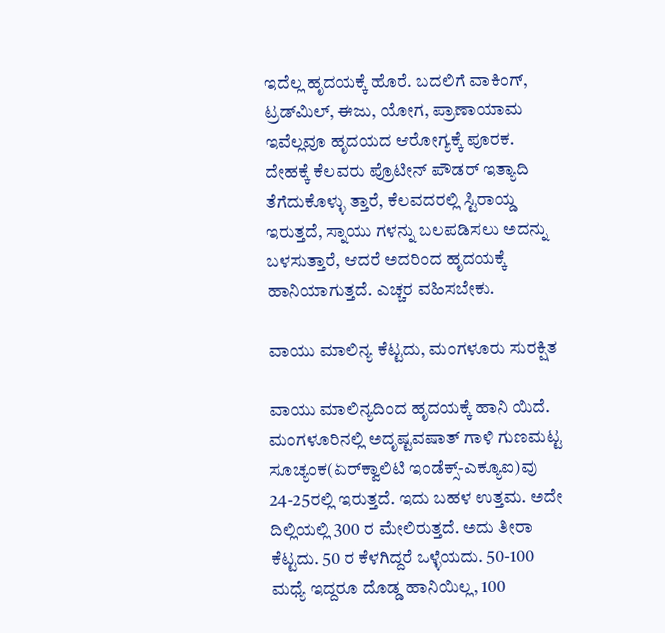ಇದೆಲ್ಲ ಹೃದಯಕ್ಕೆ ಹೊರೆ. ಬದಲಿಗೆ ವಾಕಿಂಗ್‌, ಟ್ರಡ್‌ಮಿಲ್‌, ಈಜು, ಯೋಗ, ಪ್ರಾಣಾಯಾಮ ಇವೆಲ್ಲವೂ ಹೃದಯದ ಆರೋಗ್ಯಕ್ಕೆ ಪೂರಕ. ದೇಹಕ್ಕೆ ಕೆಲವರು ಪ್ರೊಟೀನ್‌ ಪೌಡರ್‌ ಇತ್ಯಾದಿ ತೆಗೆದುಕೊಳ್ಳು ತ್ತಾರೆ, ಕೆಲವದರಲ್ಲಿ ಸ್ಟಿರಾಯ್ಡ ಇರುತ್ತದೆ, ಸ್ನಾಯು ಗಳನ್ನು ಬಲಪಡಿಸಲು ಅದನ್ನು ಬಳಸುತ್ತಾರೆ, ಆದರೆ ಅದರಿಂದ ಹೃದಯಕ್ಕೆ ಹಾನಿಯಾಗುತ್ತದೆ. ಎಚ್ಚರ ವಹಿಸಬೇಕು.

ವಾಯು ಮಾಲಿನ್ಯ ಕೆಟ್ಟದು, ಮಂಗಳೂರು ಸುರಕ್ಷಿತ

ವಾಯು ಮಾಲಿನ್ಯದಿಂದ ಹೃದಯಕ್ಕೆ ಹಾನಿ ಯಿದೆ. ಮಂಗಳೂರಿನಲ್ಲಿ ಅದೃಷ್ಟವಷಾತ್‌ ಗಾಳಿ ಗುಣಮಟ್ಟ ಸೂಚ್ಯಂಕ(ಏರ್‌ಕ್ವಾಲಿಟಿ ಇಂಡೆಕ್ಸ್‌-ಎಕ್ಯೂಐ)ವು 24-25ರಲ್ಲಿ ಇರುತ್ತದೆ. ಇದು ಬಹಳ ಉತ್ತಮ. ಅದೇ ದಿಲ್ಲಿಯಲ್ಲಿ 300 ರ ಮೇಲಿರುತ್ತದೆ. ಅದು ತೀರಾ ಕೆಟ್ಟದು. 50 ರ ಕೆಳಗಿದ್ದರೆ ಒಳ್ಳೆಯದು. 50-100 ಮಧ್ಯೆ ಇದ್ದರೂ ದೊಡ್ಡ ಹಾನಿಯಿಲ್ಲ, 100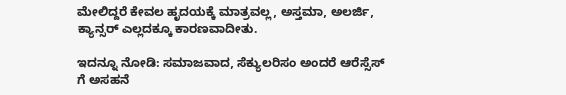ಮೇಲಿದ್ದರೆ ಕೇವಲ ಹೃದಯಕ್ಕೆ ಮಾತ್ರವಲ್ಲ, ಅಸ್ತಮಾ, ಅಲರ್ಜಿ, ಕ್ಯಾನ್ಸರ್‌ ಎಲ್ಲದಕ್ಕೂ ಕಾರಣವಾದೀತು.

ಇದನ್ನೂ ನೋಡಿ: ಸಮಾಜವಾದ, ಸೆಕ್ಯುಲರಿಸಂ ಅಂದರೆ ಆರೆಸ್ಸೆಸ್ ಗೆ ಅಸಹನೆ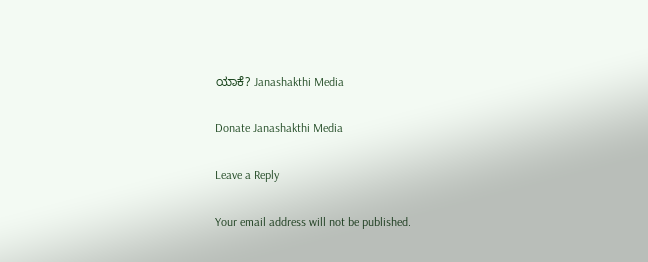ಯಾಕೆ? Janashakthi Media

Donate Janashakthi Media

Leave a Reply

Your email address will not be published.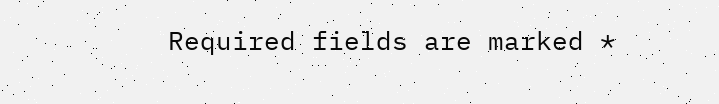Required fields are marked *